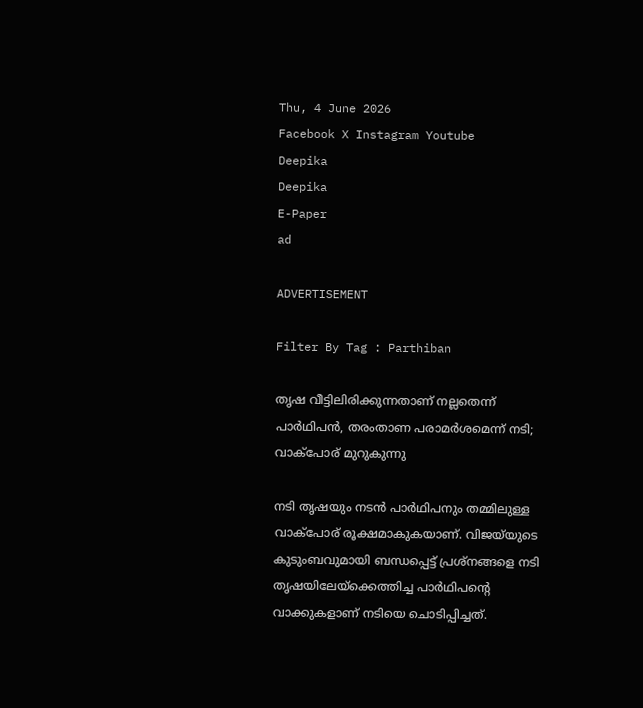Thu, 4 June 2026
Facebook X Instagram Youtube
Deepika
Deepika
E-Paper
ad

ADVERTISEMENT

Filter By Tag : Parthiban

തൃഷ വീട്ടിലിരിക്കുന്നതാണ് നല്ലതെന്ന് പാർഥിപൻ, തരംതാണ പരാമർശമെന്ന് നടി; വാക്പോര് മുറുകുന്നു

നടി തൃഷയും നടൻ പാർഥിപനും തമ്മിലുള്ള വാക്പോര് രൂക്ഷമാകുകയാണ്. വിജയ്‌യുടെ കുടുംബവുമായി ബന്ധപ്പെട്ട് പ്രശ്നങ്ങളെ നടി തൃഷയിലേയ്ക്കെത്തിച്ച പാർഥിപന്‍റെ വാക്കുകളാണ് നടിയെ ചൊടിപ്പിച്ചത്.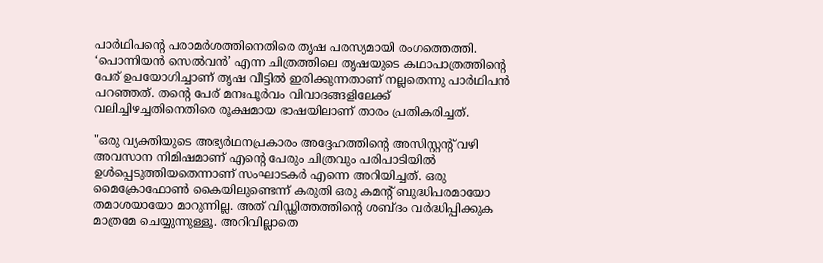പാർഥിപന്‍റെ പരാമർശത്തിനെതിരെ തൃഷ പരസ്യമായി രംഗത്തെത്തി. ‘പൊന്നിയൻ സെൽവൻ’ എന്ന ചിത്രത്തിലെ തൃഷയുടെ കഥാപാത്രത്തിന്‍റെ പേര് ഉപയോഗിച്ചാണ് തൃഷ വീട്ടിൽ ഇരിക്കുന്നതാണ് നല്ലതെന്നു പാർഥിപൻ പറഞ്ഞത്. തന്‍റെ പേര് മനഃപൂർവം വിവാദങ്ങളിലേക്ക് വലിച്ചിഴച്ചതിനെതിരെ രൂക്ഷമായ ഭാഷയിലാണ് താരം പ്രതികരിച്ചത്.

"ഒരു വ്യക്തിയുടെ അഭ്യർഥനപ്രകാരം അദ്ദേഹത്തിന്‍റെ അസിസ്റ്റന്‍റ് വഴി അവസാന നിമിഷമാണ് എന്‍റെ പേരും ചിത്രവും പരിപാടിയിൽ ഉൾപ്പെടുത്തിയതെന്നാണ് സംഘാടകർ എന്നെ അറിയിച്ചത്. ഒരു മൈക്രോഫോൺ കൈയിലുണ്ടെന്ന് കരുതി ഒരു കമന്‍റ് ബുദ്ധിപരമായോ തമാശയായോ മാറുന്നില്ല. അത് വിഡ്ഢിത്തത്തിന്‍റെ ശബ്ദം വർദ്ധിപ്പിക്കുക മാത്രമേ ചെയ്യുന്നുള്ളൂ. അറിവില്ലാതെ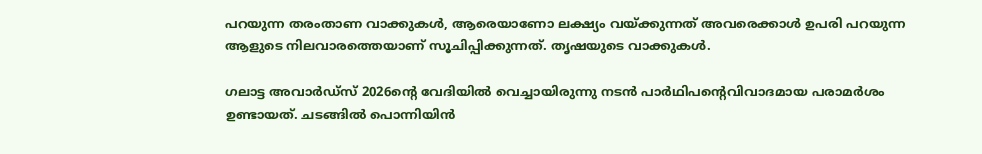പറയുന്ന തരംതാണ വാക്കുകൾ, ആരെയാണോ ലക്ഷ്യം വയ്ക്കുന്നത് അവരെക്കാൾ ഉപരി പറയുന്ന ആളുടെ നിലവാരത്തെയാണ് സൂചിപ്പിക്കുന്നത്. തൃഷയുടെ വാക്കുകൾ.

ഗലാട്ട അവാർഡ്സ് 2026ന്‍റെ വേദിയിൽ വെച്ചായിരുന്നു നടൻ പാർഥിപന്‍റെവിവാദമായ പരാമർശം ഉണ്ടായത്. ചടങ്ങിൽ പൊന്നിയിൻ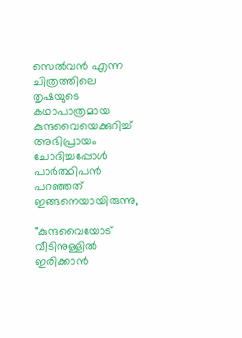സെൽവൻ എന്ന ചിത്രത്തിലെ തൃഷയുടെ കഥാപാത്രമായ കുന്ദവൈയെക്കുറിച്ച് അഭിപ്രായം ചോദിച്ചപ്പോൾ പാർത്ഥിപൻ പറഞ്ഞത് ഇങ്ങനെയായിരുന്നു,

"കുന്ദവൈയോട് വീടിനുള്ളിൽ ഇരിക്കാൻ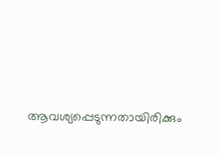ആവശ്യപ്പെടുന്നതായിരിക്കും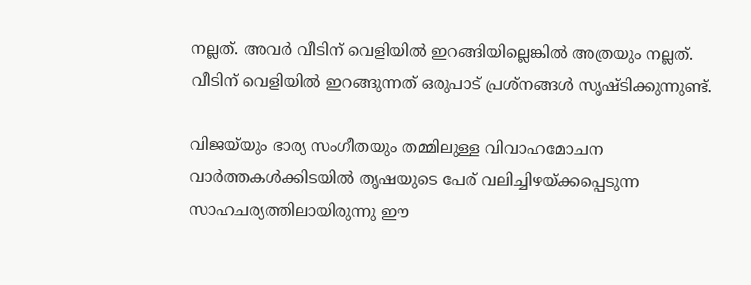നല്ലത്. അവർ വീടിന് വെളിയിൽ ഇറങ്ങിയില്ലെങ്കിൽ അത്രയും നല്ലത്. വീടിന് വെളിയിൽ ഇറങ്ങുന്നത് ഒരുപാട് പ്രശ്നങ്ങൾ സൃഷ്ടിക്കുന്നുണ്ട്.

വിജയ്‌യും ഭാര്യ സംഗീതയും തമ്മിലുള്ള വിവാഹമോചന വാർത്തകൾക്കിടയിൽ തൃഷയുടെ പേര് വലിച്ചിഴയ്ക്കപ്പെടുന്ന സാഹചര്യത്തിലായിരുന്നു ഈ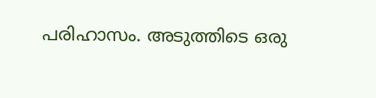പരിഹാസം. അടുത്തിടെ ഒരു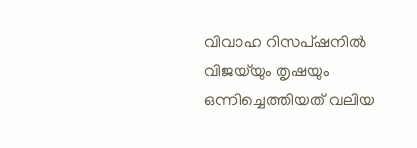വിവാഹ റിസപ്ഷനിൽ വിജയ്‌യും തൃഷയും ഒന്നിച്ചെത്തിയത് വലിയ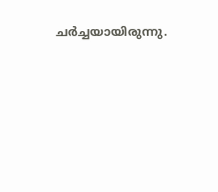ചർച്ചയായിരുന്നു.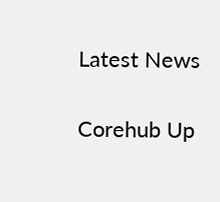Latest News

Corehub Up